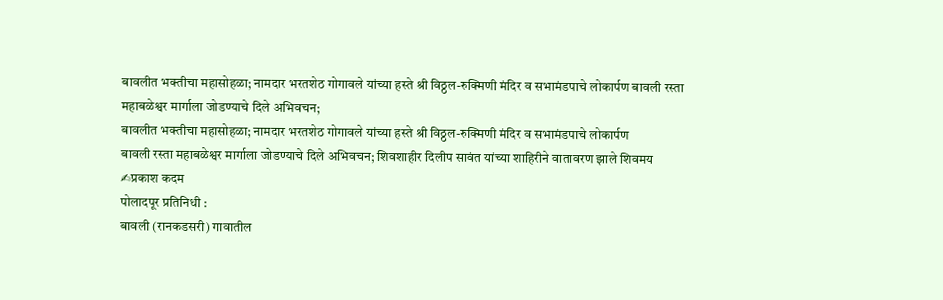बावलीत भक्तीचा महासोहळा; नामदार भरतशेठ गोगावले यांच्या हस्ते श्री विठ्ठल-रुक्मिणी मंदिर व सभामंडपाचे लोकार्पण बावली रस्ता महाबळेश्वर मार्गाला जोडण्याचे दिले अभिवचन;
बावलीत भक्तीचा महासोहळा; नामदार भरतशेठ गोगावले यांच्या हस्ते श्री विठ्ठल-रुक्मिणी मंदिर व सभामंडपाचे लोकार्पण
बावली रस्ता महाबळेश्वर मार्गाला जोडण्याचे दिले अभिवचन; शिवशाहीर दिलीप सावंत यांच्या शाहिरीने वातावरण झाले शिवमय
✍प्रकाश कदम
पोलादपूर प्रतिनिधी :
बावली (रानकडसरी) गावातील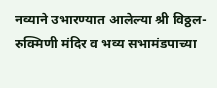नव्याने उभारण्यात आलेल्या श्री विठ्ठल-रुक्मिणी मंदिर व भव्य सभामंडपाच्या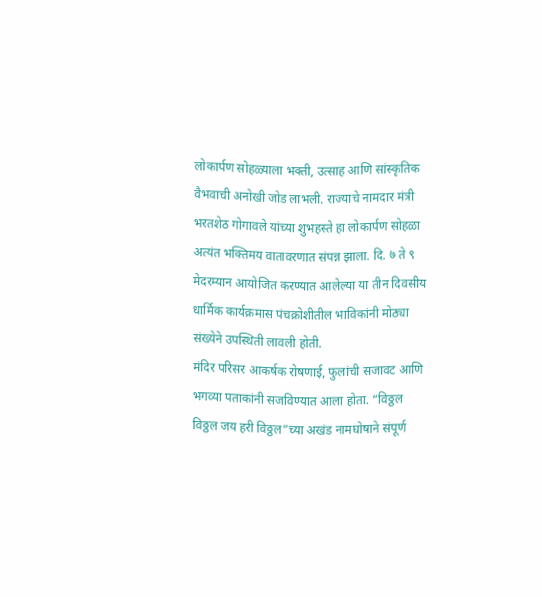लोकार्पण सोहळ्याला भक्ती, उत्साह आणि सांस्कृतिक वैभवाची अनोखी जोड लाभली. राज्याचे नामदार मंत्री भरतशेठ गोगावले यांच्या शुभहस्ते हा लोकार्पण सोहळा अत्यंत भक्तिमय वातावरणात संपन्न झाला. दि. ७ ते ९ मेदरम्यान आयोजित करण्यात आलेल्या या तीन दिवसीय धार्मिक कार्यक्रमास पंचक्रोशीतील भाविकांनी मोठ्या संख्येने उपस्थिती लावली होती.
मंदिर परिसर आकर्षक रोषणाई, फुलांची सजावट आणि भगव्या पताकांनी सजविण्यात आला होता. “विठ्ठल विठ्ठल जय हरी विठ्ठल”च्या अखंड नामघोषाने संपूर्ण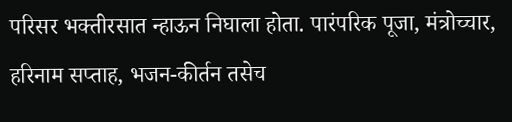परिसर भक्तीरसात न्हाऊन निघाला होता. पारंपरिक पूजा, मंत्रोच्चार, हरिनाम सप्ताह, भजन-कीर्तन तसेच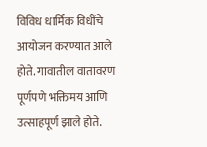विविध धार्मिक विधींचे आयोजन करण्यात आले होते. गावातील वातावरण पूर्णपणे भक्तिमय आणि उत्साहपूर्ण झाले होते.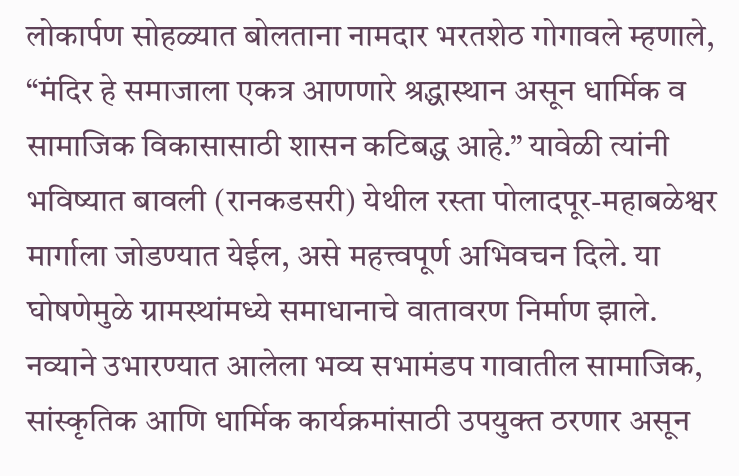लोकार्पण सोहळ्यात बोलताना नामदार भरतशेठ गोगावले म्हणाले, “मंदिर हे समाजाला एकत्र आणणारे श्रद्धास्थान असून धार्मिक व सामाजिक विकासासाठी शासन कटिबद्ध आहे.” यावेळी त्यांनी भविष्यात बावली (रानकडसरी) येथील रस्ता पोलादपूर-महाबळेश्वर मार्गाला जोडण्यात येईल, असे महत्त्वपूर्ण अभिवचन दिले. या घोषणेमुळे ग्रामस्थांमध्ये समाधानाचे वातावरण निर्माण झाले.
नव्याने उभारण्यात आलेला भव्य सभामंडप गावातील सामाजिक, सांस्कृतिक आणि धार्मिक कार्यक्रमांसाठी उपयुक्त ठरणार असून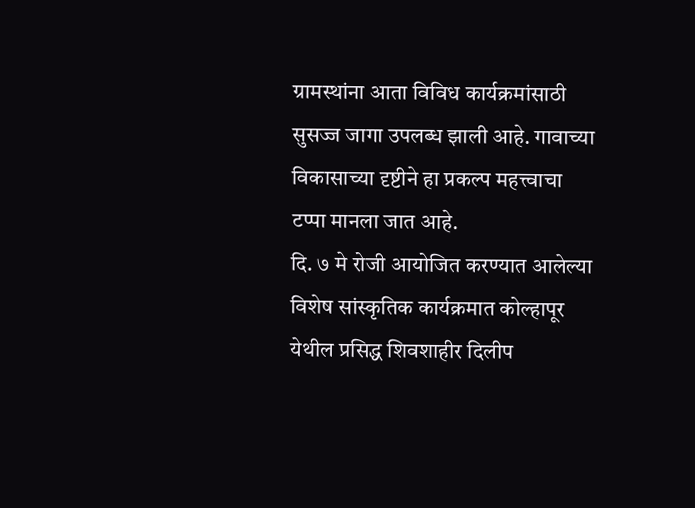ग्रामस्थांना आता विविध कार्यक्रमांसाठी सुसज्ज जागा उपलब्ध झाली आहे. गावाच्या विकासाच्या दृष्टीने हा प्रकल्प महत्त्वाचा टप्पा मानला जात आहे.
दि. ७ मे रोजी आयोजित करण्यात आलेल्या विशेष सांस्कृतिक कार्यक्रमात कोल्हापूर येथील प्रसिद्ध शिवशाहीर दिलीप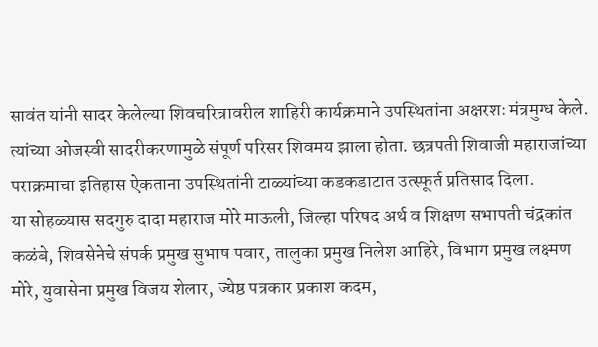सावंत यांनी सादर केलेल्या शिवचरित्रावरील शाहिरी कार्यक्रमाने उपस्थितांना अक्षरशः मंत्रमुग्ध केले. त्यांच्या ओजस्वी सादरीकरणामुळे संपूर्ण परिसर शिवमय झाला होता. छत्रपती शिवाजी महाराजांच्या पराक्रमाचा इतिहास ऐकताना उपस्थितांनी टाळ्यांच्या कडकडाटात उत्स्फूर्त प्रतिसाद दिला.
या सोहळ्यास सदगुरु दादा महाराज मोरे माऊली, जिल्हा परिषद अर्थ व शिक्षण सभापती चंद्रकांत कळंबे, शिवसेनेचे संपर्क प्रमुख सुभाष पवार, तालुका प्रमुख निलेश आहिरे, विभाग प्रमुख लक्ष्मण मोरे, युवासेना प्रमुख विजय शेलार, ज्येष्ठ पत्रकार प्रकाश कदम,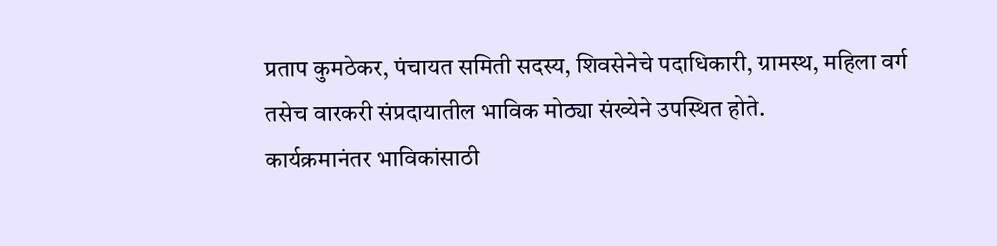प्रताप कुमठेकर, पंचायत समिती सदस्य, शिवसेनेचे पदाधिकारी, ग्रामस्थ, महिला वर्ग तसेच वारकरी संप्रदायातील भाविक मोठ्या संख्येने उपस्थित होते.
कार्यक्रमानंतर भाविकांसाठी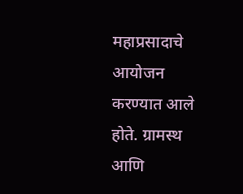महाप्रसादाचे आयोजन करण्यात आले होते. ग्रामस्थ आणि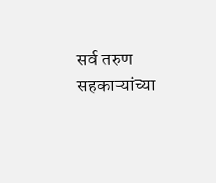सर्व तरुण सहकाऱ्यांच्या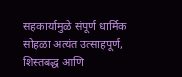सहकार्यामुळे संपूर्ण धार्मिक सोहळा अत्यंत उत्साहपूर्ण, शिस्तबद्ध आणि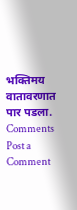भक्तिमय वातावरणात पार पडला.
Comments
Post a Comment